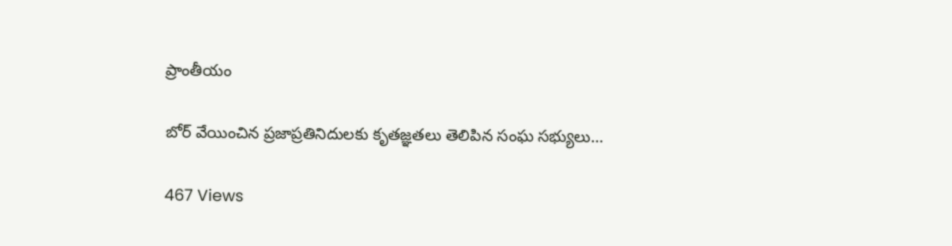ప్రాంతీయం

బోర్ వేయించిన ప్రజాప్రతినిదులకు కృతజ్ఞతలు తెలిపిన సంఘ సభ్యులు…

467 Views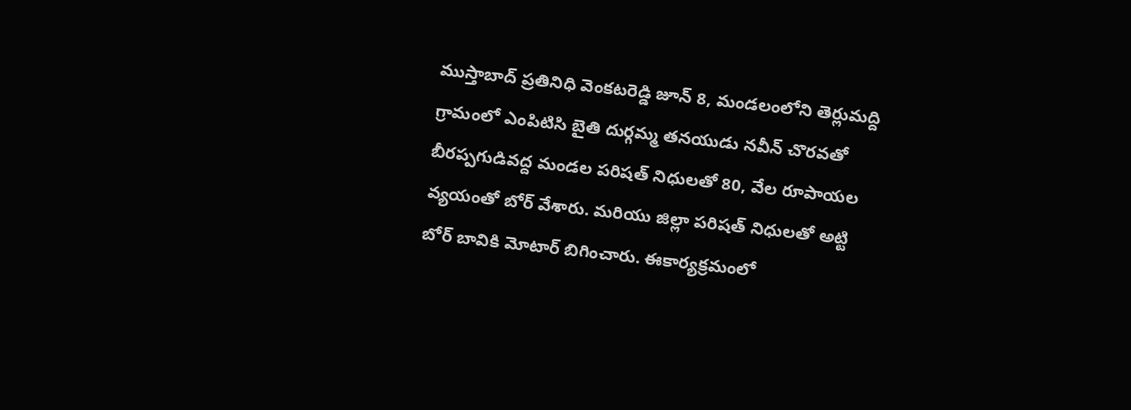ముస్తాబాద్ ప్రతినిధి వెంకటరెడ్డి జూన్ 8, మండలంలోని తెర్లుమద్ది గ్రామంలో ఎంపిటిసి బైతి దుర్గమ్మ తనయుడు నవీన్ చొరవతో బీరప్పగుడివద్ద మండల పరిషత్ నిధులతో 80, వేల రూపాయల వ్యయంతో బోర్ వేశారు. మరియు జిల్లా పరిషత్ నిధులతో అట్టి బోర్ బావికి మోటార్ బిగించారు. ఈకార్యక్రమంలో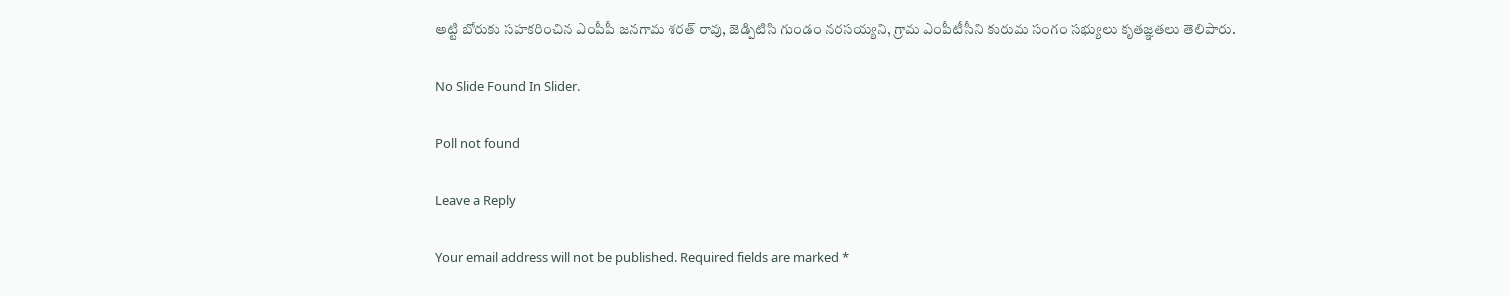అట్టి బోరుకు సహకరించిన ఎంపీపీ జనగామ శరత్ రావు, జెడ్పిటిసి గుండం నరసయ్యని, గ్రామ ఎంపీటీసీని కురుమ సంగం సభ్యులు కృతజ్ఞతలు తెలిపారు.

No Slide Found In Slider.

Poll not found

Leave a Reply

Your email address will not be published. Required fields are marked *